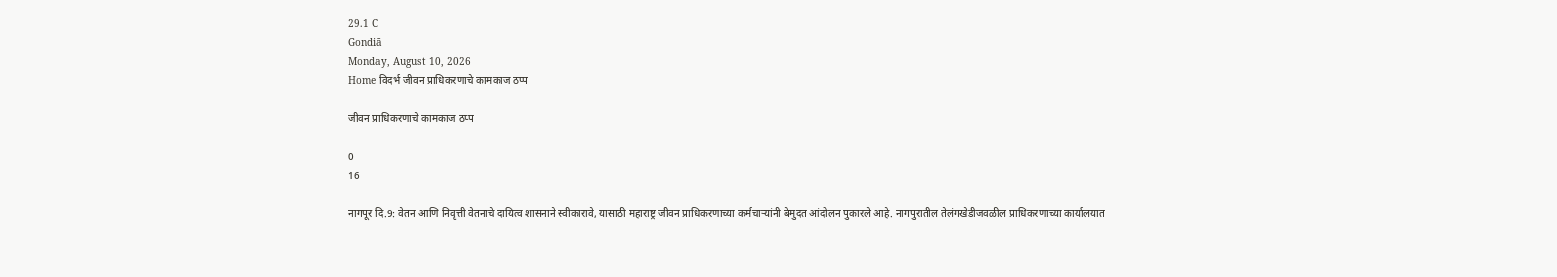29.1 C
Gondiā
Monday, August 10, 2026
Home विदर्भ जीवन प्राधिकरणाचे कामकाज ठप्प

जीवन प्राधिकरणाचे कामकाज ठप्प

0
16

नागपूर दि.9: वेतन आणि निवृत्ती वेतनाचे दायित्व शासनाने स्वीकारावे, यासाठी महाराष्ट्र जीवन प्राधिकरणाच्या कर्मचाऱ्यांनी बेमुदत आंदोलन पुकारले आहे. नागपुरातील तेलंगखेडीजवळील प्राधिकरणाच्या कार्यालयात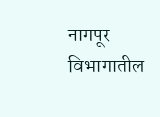नागपूर विभागातील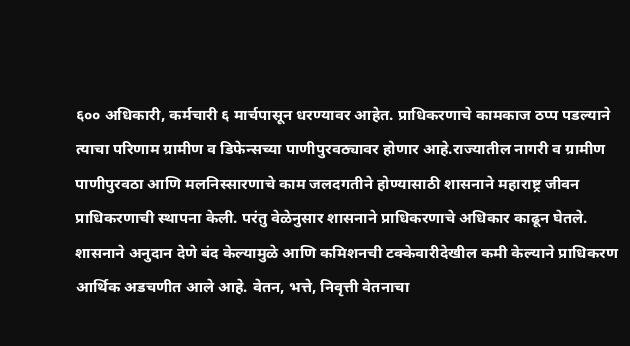६०० अधिकारी, कर्मचारी ६ मार्चपासून धरण्यावर आहेत. प्राधिकरणाचे कामकाज ठप्प पडल्याने त्याचा परिणाम ग्रामीण व डिफेन्सच्या पाणीपुरवठ्यावर होणार आहे.राज्यातील नागरी व ग्रामीण पाणीपुरवठा आणि मलनिस्सारणाचे काम जलदगतीने होण्यासाठी शासनाने महाराष्ट्र जीवन प्राधिकरणाची स्थापना केली. परंतु वेळेनुसार शासनाने प्राधिकरणाचे अधिकार काढून घेतले. शासनाने अनुदान देणे बंद केल्यामुळे आणि कमिशनची टक्केवारीदेखील कमी केल्याने प्राधिकरण आर्थिक अडचणीत आले आहे. वेतन, भत्ते, निवृत्ती वेतनाचा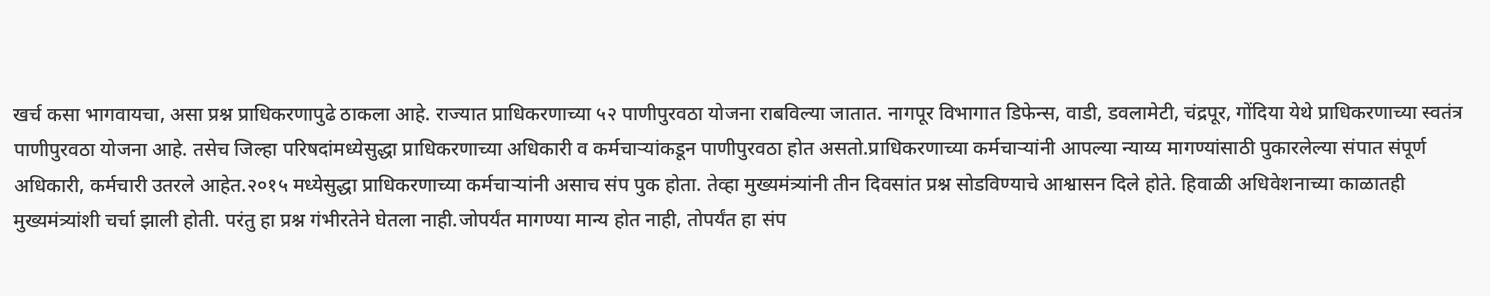खर्च कसा भागवायचा, असा प्रश्न प्राधिकरणापुढे ठाकला आहे. राज्यात प्राधिकरणाच्या ५२ पाणीपुरवठा योजना राबविल्या जातात. नागपूर विभागात डिफेन्स, वाडी, डवलामेटी, चंद्रपूर, गोंदिया येथे प्राधिकरणाच्या स्वतंत्र पाणीपुरवठा योजना आहे. तसेच जिल्हा परिषदांमध्येसुद्धा प्राधिकरणाच्या अधिकारी व कर्मचाऱ्यांकडून पाणीपुरवठा होत असतो.प्राधिकरणाच्या कर्मचाऱ्यांनी आपल्या न्याय्य मागण्यांसाठी पुकारलेल्या संपात संपूर्ण अधिकारी, कर्मचारी उतरले आहेत.२०१५ मध्येसुद्धा प्राधिकरणाच्या कर्मचाऱ्यांनी असाच संप पुक होता. तेव्हा मुख्यमंत्र्यांनी तीन दिवसांत प्रश्न सोडविण्याचे आश्वासन दिले होते. हिवाळी अधिवेशनाच्या काळातही मुख्यमंत्र्यांशी चर्चा झाली होती. परंतु हा प्रश्न गंभीरतेने घेतला नाही.जोपर्यंत मागण्या मान्य होत नाही, तोपर्यंत हा संप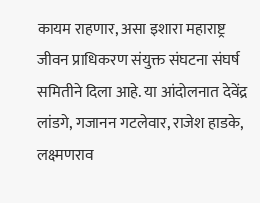कायम राहणार, असा इशारा महाराष्ट्र जीवन प्राधिकरण संयुक्त संघटना संघर्ष समितीने दिला आहे. या आंदोलनात देवेंद्र लांडगे, गजानन गटलेवार, राजेश हाडके, लक्ष्मणराव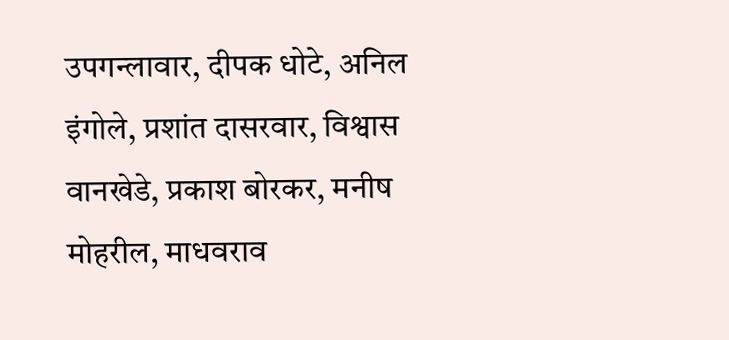उपगन्लावार, दीपक धोटे, अनिल इंगोले, प्रशांत दासरवार, विश्वास वानखेडे, प्रकाश बोरकर, मनीष मोहरील, माधवराव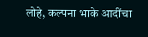लोहे, कल्पना भाके आदींचा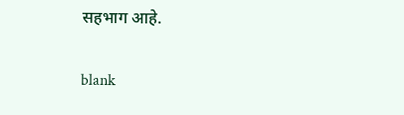सहभाग आहे.

blank